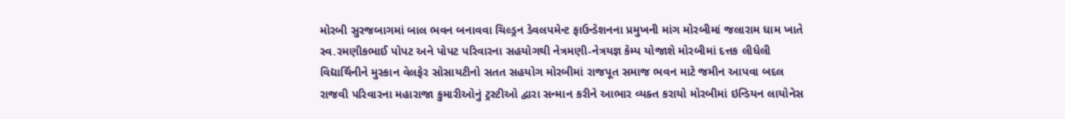મોરબી સુરજબાગમાં બાલ ભવન બનાવવા ચિલ્ડ્રન ડેવલપમેન્ટ ફાઉન્ડેશનના પ્રમુખની માંગ મોરબીમાં જલારામ ધામ ખાતે સ્વ.રમણીકભાઈ પોપટ અને પોપટ પરિવારના સહયોગથી નેત્રમણી-નેત્રયજ્ઞ કેમ્પ યોજાશે મોરબીમાં દત્તક લીધેલી વિદ્યાર્થિનીને મુસ્કાન વેલફેર સોસાયટીનો સતત સહયોગ મોરબીમાં રાજપૂત સમાજ ભવન માટે જમીન આપવા બદલ રાજવી પરિવારના મહારાજા કુમારીઓનું ટ્રસ્ટીઓ દ્વારા સન્માન કરીને આભાર વ્યક્ત કરાયો મોરબીમાં ઇન્ડિયન લાયોનેસ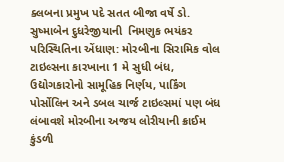ક્લબના પ્રમુખ પદે સતત બીજા વર્ષે ડો. સુષ્માબેન દુધરેજીયાની  નિમણુક ભયંકર પરિસ્થિતિના એંધાણ: મોરબીના સિરામિક વોલ ટાઇલ્સના કારખાના 1 મે સુધી બંધ, ઉદ્યોગકારોનો સામૂહિક નિર્ણય, પાર્કિંગ પોર્સોલિન અને ડબલ ચાર્જ ટાઇલ્સમાં પણ બંધ લંબાવશે મોરબીના અજય લોરીયાની ક્રાઈમ કુંડળી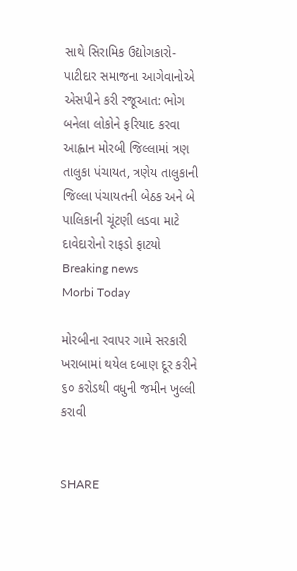સાથે સિરામિક ઉદ્યોગકારો-પાટીદાર સમાજના આગેવાનોએ એસપીને કરી રજૂઆત: ભોગ બનેલા લોકોને ફરિયાદ કરવા આહ્વાન મોરબી જિલ્લામાં ત્રણ તાલુકા પંચાયત, ત્રણેય તાલુકાની જિલ્લા પંચાયતની બેઠક અને બે પાલિકાની ચૂંટણી લડવા માટે દાવેદારોનો રાફડો ફાટયો
Breaking news
Morbi Today

મોરબીના રવાપર ગામે સરકારી ખરાબામાં થયેલ દબાણ દૂર કરીને ૬૦ કરોડથી વધુની જમીન ખુલ્લી કરાવી


SHARE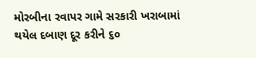મોરબીના રવાપર ગામે સરકારી ખરાબામાં થયેલ દબાણ દૂર કરીને ૬૦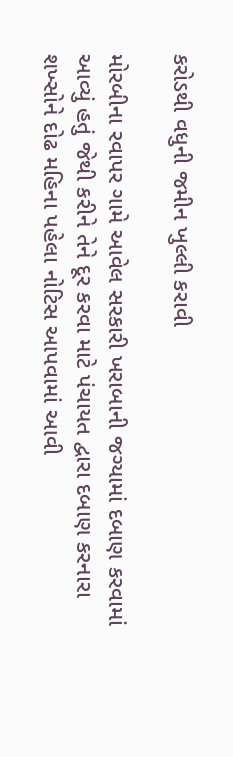કરોડથી વધુની જમીન ખુલ્લી કરાવી

મોરબીના રવાપર ગામે આવેલ સરકારી ખરાબાની જગ્યામાં દબાણ કરવામાં આવ્યું હતું જેથી કરીને તેને દૂર કરવા માટે પંચાયત દ્વારા દબાણ કરનારા શખ્સોને દોઢ મહિના પહેલા નોટિસ આપવામાં આવી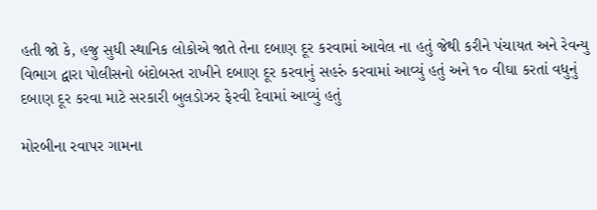હતી જો કે, હજુ સુધી સ્થાનિક લોકોએ જાતે તેના દબાણ દૂર કરવામાં આવેલ ના હતું જેથી કરીને પંચાયત અને રેવન્યુ વિભાગ દ્વારા પોલીસનો બંદોબસ્ત રાખીને દબાણ દૂર કરવાનું સહરું કરવામાં આવ્યું હતું અને ૧૦ વીઘા કરતાં વધુનું દબાણ દૂર કરવા માટે સરકારી બુલડોઝર ફેરવી દેવામાં આવ્યું હતું

મોરબીના રવાપર ગામના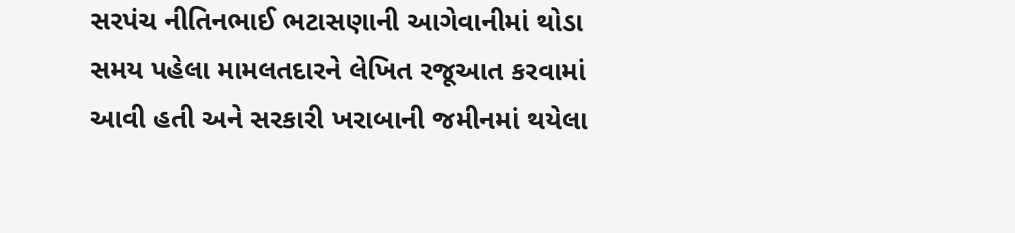સરપંચ નીતિનભાઈ ભટાસણાની આગેવાનીમાં થોડા સમય પહેલા મામલતદારને લેખિત રજૂઆત કરવામાં આવી હતી અને સરકારી ખરાબાની જમીનમાં થયેલા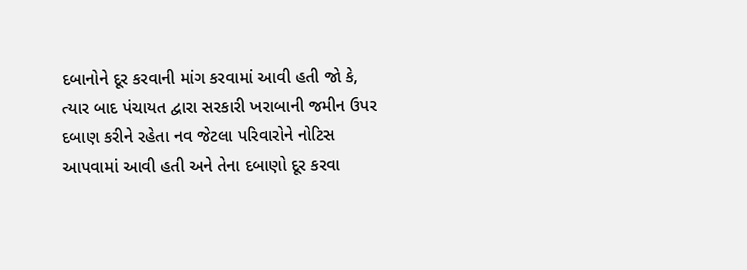દબાનોને દૂર કરવાની માંગ કરવામાં આવી હતી જો કે, ત્યાર બાદ પંચાયત દ્વારા સરકારી ખરાબાની જમીન ઉપર દબાણ કરીને રહેતા નવ જેટલા પરિવારોને નોટિસ આપવામાં આવી હતી અને તેના દબાણો દૂર કરવા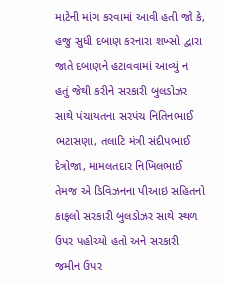માટેની માંગ કરવામાં આવી હતી જો કે, હજુ સુધી દબાણ કરનારા શખ્સો દ્વારા જાતે દબાણને હટાવવામાં આવ્યું ન હતું જેથી કરીને સરકારી બુલડોઝર સાથે પંચાયતના સરપંચ નિતિનભાઈ ભટાસણા, તલાટિ મંત્રી સંદીપભાઈ દેત્રોજા, મામલતદાર નિખિલભાઈ તેમજ એ ડિવિઝનના પીઆઇ સહિતનો કાફલો સરકારી બુલડોઝર સાથે સ્થળ ઉપર પહોચ્યો હતો અને સરકારી જમીન ઉપર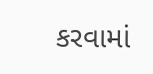કરવામાં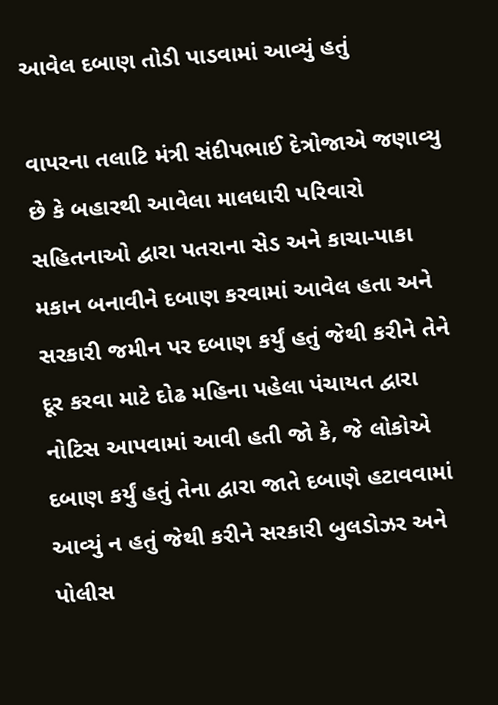આવેલ દબાણ તોડી પાડવામાં આવ્યું હતું

વાપરના તલાટિ મંત્રી સંદીપભાઈ દેત્રોજાએ જણાવ્યુ છે કે બહારથી આવેલા માલધારી પરિવારો  સહિતનાઓ દ્વારા પતરાના સેડ અને કાચા-પાકા મકાન બનાવીને દબાણ કરવામાં આવેલ હતા અને સરકારી જમીન પર દબાણ કર્યું હતું જેથી કરીને તેને દૂર કરવા માટે દોઢ મહિના પહેલા પંચાયત દ્વારા નોટિસ આપવામાં આવી હતી જો કે, જે લોકોએ દબાણ કર્યું હતું તેના દ્વારા જાતે દબાણે હટાવવામાં આવ્યું ન હતું જેથી કરીને સરકારી બુલડોઝર અને પોલીસ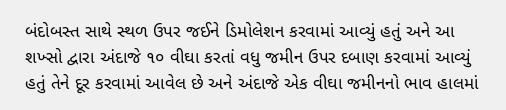બંદોબસ્ત સાથે સ્થળ ઉપર જઈને ડિમોલેશન કરવામાં આવ્યું હતું અને આ શખ્સો દ્વારા અંદાજે ૧૦ વીઘા કરતાં વધુ જમીન ઉપર દબાણ કરવામાં આવ્યું હતું તેને દૂર કરવામાં આવેલ છે અને અંદાજે એક વીઘા જમીનનો ભાવ હાલમાં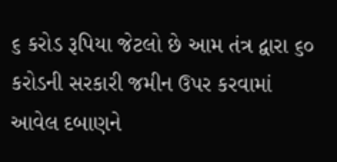૬ કરોડ રૂપિયા જેટલો છે આમ તંત્ર દ્વારા ૬૦ કરોડની સરકારી જમીન ઉપર કરવામાં આવેલ દબાણને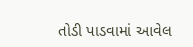તોડી પાડવામાં આવેલ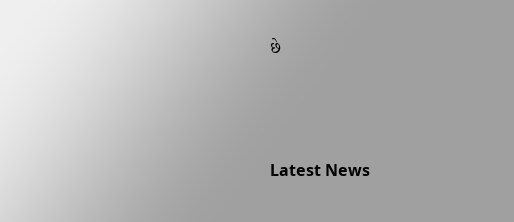છે






Latest News